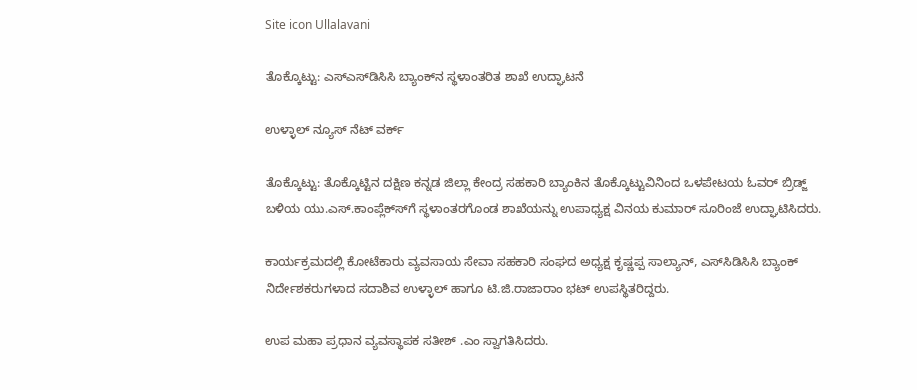Site icon Ullalavani

ತೊಕ್ಕೊಟ್ಟು: ಎಸ್‍ಎಸ್‍ಡಿಸಿಸಿ ಬ್ಯಾಂಕ್‍ನ ಸ್ಥಳಾಂತರಿತ ಶಾಖೆ ಉದ್ಘಾಟನೆ

ಉಳ್ಳಾಲ್ ನ್ಯೂಸ್ ನೆಟ್ ವರ್ಕ್

ತೊಕ್ಕೊಟ್ಟು: ತೊಕ್ಕೊಟ್ಟಿನ ದಕ್ಷಿಣ ಕನ್ನಡ ಜಿಲ್ಲಾ ಕೇಂದ್ರ ಸಹಕಾರಿ ಬ್ಯಾಂಕಿನ ತೊಕ್ಕೊಟ್ಟುವಿನಿಂದ ಒಳಪೇಟಯ ಓವರ್ ಬ್ರಿಡ್ಜ್ ಬಳಿಯ ಯು.ಎಸ್.ಕಾಂಪ್ಲೆಕ್ಸ್‍ಗೆ ಸ್ಥಳಾಂತರಗೊಂಡ ಶಾಖೆಯನ್ನು ಉಪಾಧ್ಯಕ್ಷ ವಿನಯ ಕುಮಾರ್ ಸೂರಿಂಜೆ ಉದ್ಘಾಟಿಸಿದರು.

ಕಾರ್ಯಕ್ರಮದಲ್ಲಿ ಕೋಟೆಕಾರು ವ್ಯವಸಾಯ ಸೇವಾ ಸಹಕಾರಿ ಸಂಘದ ಅಧ್ಯಕ್ಷ ಕೃಷ್ಣಪ್ಪ ಸಾಲ್ಯಾನ್, ಎಸ್‍ಸಿಡಿಸಿಸಿ ಬ್ಯಾಂಕ್ ನಿರ್ದೇಶಕರುಗಳಾದ ಸದಾಶಿವ ಉಳ್ಳಾಲ್ ಹಾಗೂ ಟಿ.ಜಿ.ರಾಜಾರಾಂ ಭಟ್ ಉಪಸ್ಥಿತರಿದ್ದರು.

ಉಪ ಮಹಾ ಪ್ರಧಾನ ವ್ಯವಸ್ಥಾಪಕ ಸತೀಶ್ .ಎಂ ಸ್ವಾಗತಿಸಿದರು.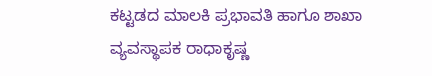ಕಟ್ಟಡದ ಮಾಲಕಿ ಪ್ರಭಾವತಿ ಹಾಗೂ ಶಾಖಾ ವ್ಯವಸ್ಥಾಪಕ ರಾಧಾಕೃಷ್ಣ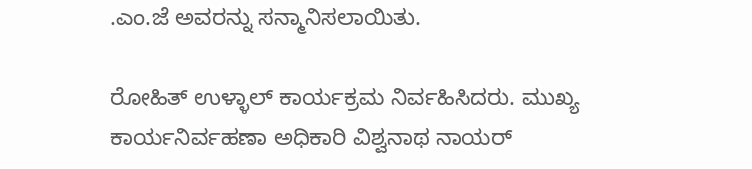.ಎಂ.ಜೆ ಅವರನ್ನು ಸನ್ಮಾನಿಸಲಾಯಿತು.

ರೋಹಿತ್ ಉಳ್ಳಾಲ್ ಕಾರ್ಯಕ್ರಮ ನಿರ್ವಹಿಸಿದರು. ಮುಖ್ಯ ಕಾರ್ಯನಿರ್ವಹಣಾ ಅಧಿಕಾರಿ ವಿಶ್ವನಾಥ ನಾಯರ್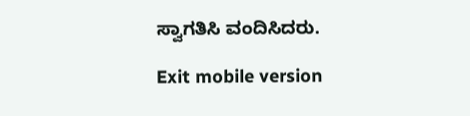ಸ್ವಾಗತಿಸಿ ವಂದಿಸಿದರು.

Exit mobile version